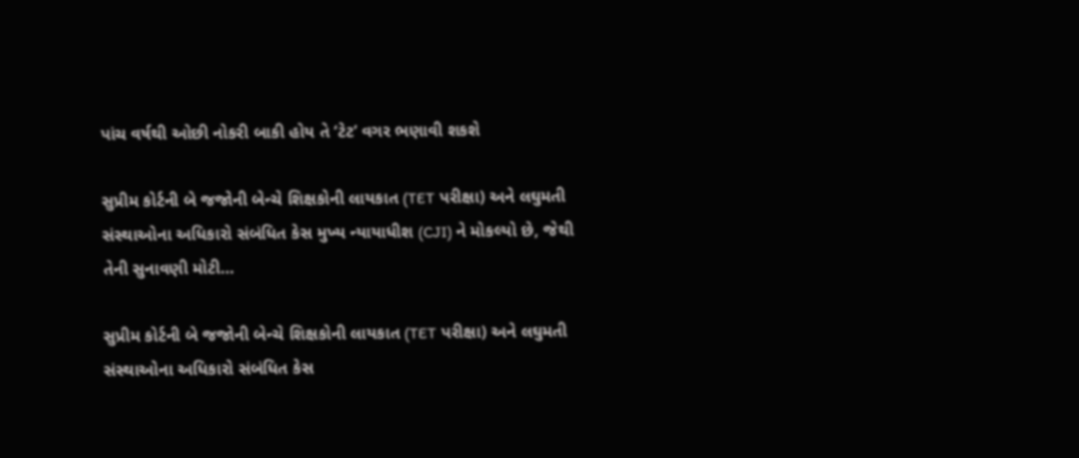પાંચ વર્ષથી ઓછી નોકરી બાકી હોય તે ‘ટેટ’ વગર ભણાવી શકશે

સુપ્રીમ કોર્ટની બે જજોની બેન્ચે શિક્ષકોની લાયકાત (TET પરીક્ષા) અને લઘુમતી સંસ્થાઓના અધિકારો સંબંધિત કેસ મુખ્ય ન્યાયાધીશ (CJI) ને મોકલ્યો છે, જેથી તેની સુનાવણી મોટી…

સુપ્રીમ કોર્ટની બે જજોની બેન્ચે શિક્ષકોની લાયકાત (TET પરીક્ષા) અને લઘુમતી સંસ્થાઓના અધિકારો સંબંધિત કેસ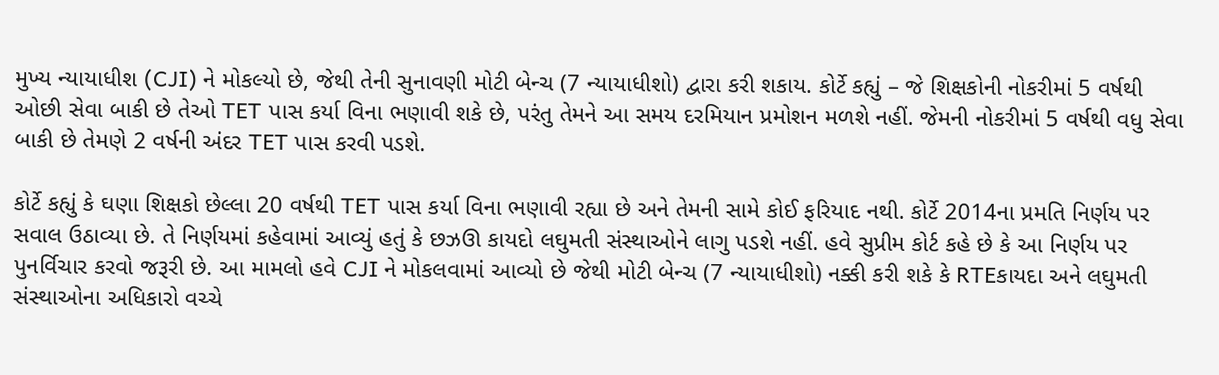મુખ્ય ન્યાયાધીશ (CJI) ને મોકલ્યો છે, જેથી તેની સુનાવણી મોટી બેન્ચ (7 ન્યાયાધીશો) દ્વારા કરી શકાય. કોર્ટે કહ્યું – જે શિક્ષકોની નોકરીમાં 5 વર્ષથી ઓછી સેવા બાકી છે તેઓ TET પાસ કર્યા વિના ભણાવી શકે છે, પરંતુ તેમને આ સમય દરમિયાન પ્રમોશન મળશે નહીં. જેમની નોકરીમાં 5 વર્ષથી વધુ સેવા બાકી છે તેમણે 2 વર્ષની અંદર TET પાસ કરવી પડશે.

કોર્ટે કહ્યું કે ઘણા શિક્ષકો છેલ્લા 20 વર્ષથી TET પાસ કર્યા વિના ભણાવી રહ્યા છે અને તેમની સામે કોઈ ફરિયાદ નથી. કોર્ટે 2014ના પ્રમતિ નિર્ણય પર સવાલ ઉઠાવ્યા છે. તે નિર્ણયમાં કહેવામાં આવ્યું હતું કે છઝઊ કાયદો લઘુમતી સંસ્થાઓને લાગુ પડશે નહીં. હવે સુપ્રીમ કોર્ટ કહે છે કે આ નિર્ણય પર પુનર્વિચાર કરવો જરૂરી છે. આ મામલો હવે CJI ને મોકલવામાં આવ્યો છે જેથી મોટી બેન્ચ (7 ન્યાયાધીશો) નક્કી કરી શકે કે RTEકાયદા અને લઘુમતી સંસ્થાઓના અધિકારો વચ્ચે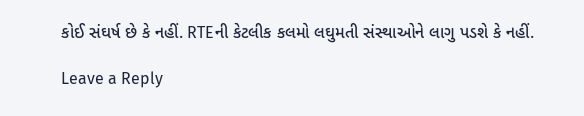કોઈ સંઘર્ષ છે કે નહીં. RTEની કેટલીક કલમો લઘુમતી સંસ્થાઓને લાગુ પડશે કે નહીં.

Leave a Reply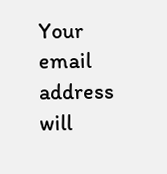Your email address will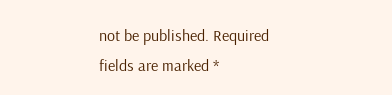not be published. Required fields are marked *